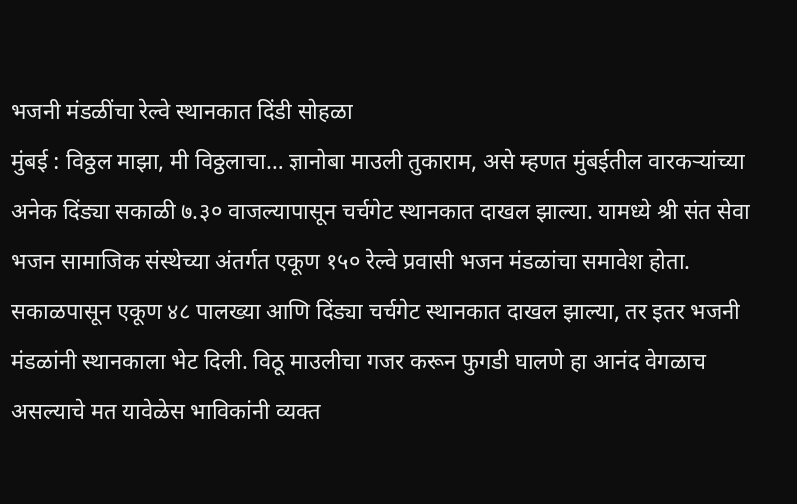भजनी मंडळींचा रेल्वे स्थानकात दिंडी सोहळा
मुंबई : विठ्ठल माझा, मी विठ्ठलाचा… ज्ञानोबा माउली तुकाराम, असे म्हणत मुंबईतील वारकऱ्यांच्या अनेक दिंड्या सकाळी ७.३० वाजल्यापासून चर्चगेट स्थानकात दाखल झाल्या. यामध्ये श्री संत सेवा भजन सामाजिक संस्थेच्या अंतर्गत एकूण १५० रेल्वे प्रवासी भजन मंडळांचा समावेश होता. सकाळपासून एकूण ४८ पालख्या आणि दिंड्या चर्चगेट स्थानकात दाखल झाल्या, तर इतर भजनी मंडळांनी स्थानकाला भेट दिली. विठू माउलीचा गजर करून फुगडी घालणे हा आनंद वेगळाच असल्याचे मत यावेळेस भाविकांनी व्यक्त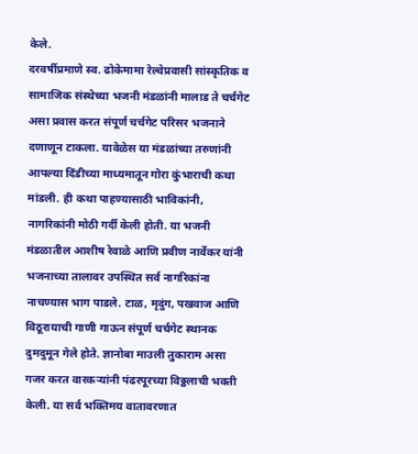केले.
दरवर्षीप्रमाणे स्व. ढोकेमामा रेल्वेप्रवासी सांस्कृतिक व सामाजिक संस्थेच्या भजनी मंडळांनी मालाड ते चर्चगेट असा प्रवास करत संपूर्ण चर्चगेट परिसर भजनाने दणाणून टाकला. यावेळेस या मंडळांच्या तरुणांनी आपल्या दिंडीच्या माध्यमातून गोरा कुंभाराची कथा मांडली. ही कथा पाहण्यासाठी भाविकांनी, नागरिकांनी मोठी गर्दी केली होती. या भजनी मंडळातील आशीष रेवाळे आणि प्रवीण नार्वेकर यांनी भजनाच्या तालावर उपस्थित सर्व नागरिकांना नाचण्यास भाग पाडले. टाळ, मृदुंग, पखवाज आणि विठूरायाची गाणी गाऊन संपूर्ण चर्चगेट स्थानक दुमदुमून गेले होते. ज्ञानोबा माउली तुकाराम असा गजर करत वारकऱ्यांनी पंढरपूरच्या विठ्ठलाची भक्ती केली. या सर्व भक्तिमय वातावरणात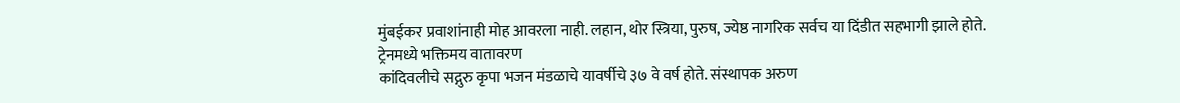मुंबईकर प्रवाशांनाही मोह आवरला नाही. लहान, थोर स्त्रिया, पुरुष, ज्येष्ठ नागरिक सर्वच या दिंडीत सहभागी झाले होते.
ट्रेनमध्ये भक्तिमय वातावरण
कांदिवलीचे सद्गुरु कृपा भजन मंडळाचे यावर्षीचे ३७ वे वर्ष होते. संस्थापक अरुण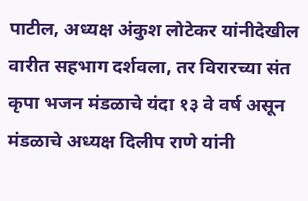पाटील, अध्यक्ष अंकुश लोटेकर यांनीदेखील वारीत सहभाग दर्शवला, तर विरारच्या संत कृपा भजन मंडळाचे यंदा १३ वे वर्ष असून मंडळाचे अध्यक्ष दिलीप राणे यांनी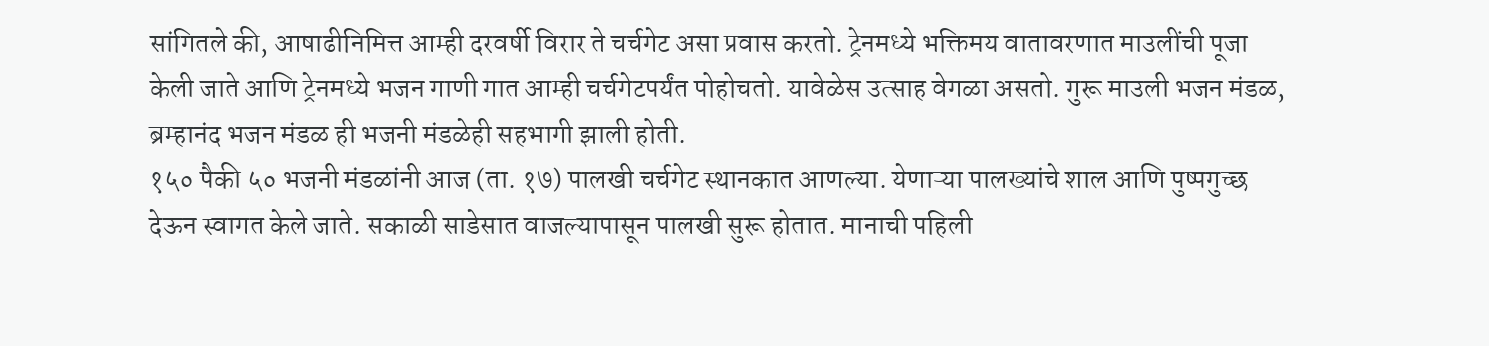सांगितले की, आषाढीनिमित्त आम्ही दरवर्षी विरार ते चर्चगेट असा प्रवास करतो. ट्रेनमध्ये भक्तिमय वातावरणात माउलींची पूजा केली जाते आणि ट्रेनमध्ये भजन गाणी गात आम्ही चर्चगेटपर्यंत पोहोचतो. यावेळेस उत्साह वेगळा असतो. गुरू माउली भजन मंडळ, ब्रम्हानंद भजन मंडळ ही भजनी मंडळेही सहभागी झाली होती.
१५० पैकी ५० भजनी मंडळांनी आज (ता. १७) पालखी चर्चगेट स्थानकात आणल्या. येणाऱ्या पालख्यांचे शाल आणि पुष्पगुच्छ देऊन स्वागत केले जाते. सकाळी साडेसात वाजल्यापासून पालखी सुरू होतात. मानाची पहिली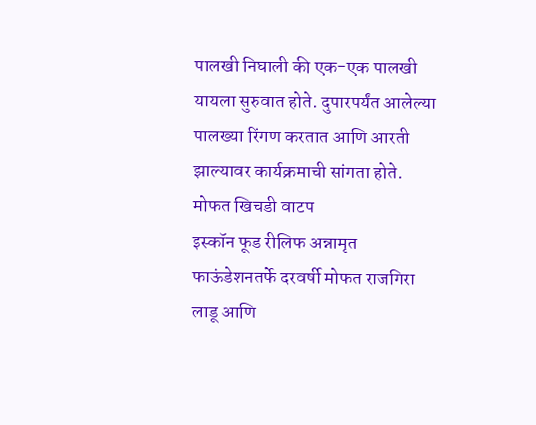पालखी निघाली की एक-एक पालखी यायला सुरुवात होते. दुपारपर्यंत आलेल्या पालख्या रिंगण करतात आणि आरती झाल्यावर कार्यक्रमाची सांगता होते.
मोफत खिचडी वाटप
इस्कॉन फूड रीलिफ अन्नामृत फाऊंडेशनतर्फे दरवर्षी मोफत राजगिरा लाडू आणि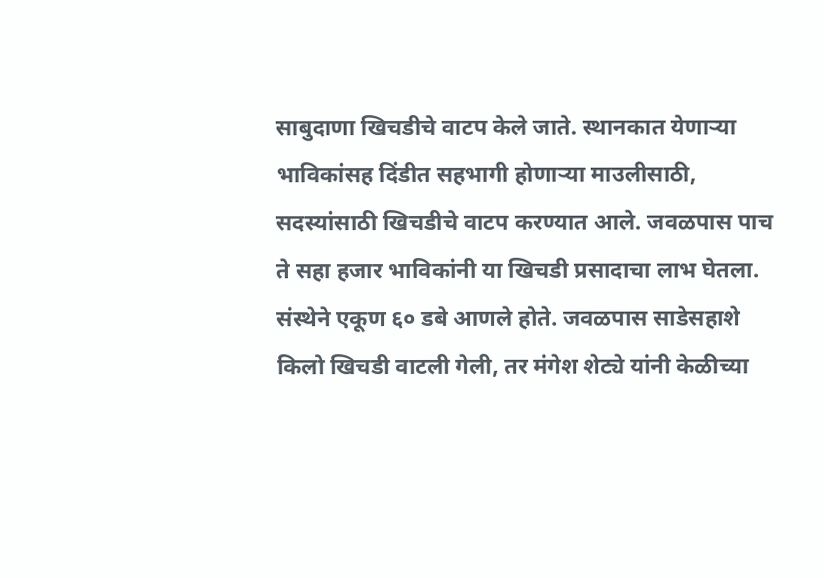साबुदाणा खिचडीचे वाटप केले जाते. स्थानकात येणाऱ्या भाविकांसह दिंडीत सहभागी होणाऱ्या माउलीसाठी, सदस्यांसाठी खिचडीचे वाटप करण्यात आले. जवळपास पाच ते सहा हजार भाविकांनी या खिचडी प्रसादाचा लाभ घेतला. संस्थेने एकूण ६० डबे आणले होते. जवळपास साडेसहाशे किलो खिचडी वाटली गेली, तर मंगेश शेट्ये यांनी केळीच्या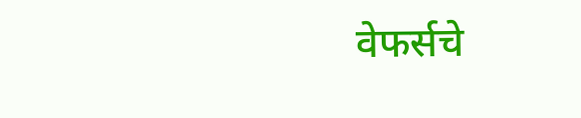वेफर्सचे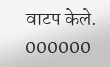वाटप केले.
000000